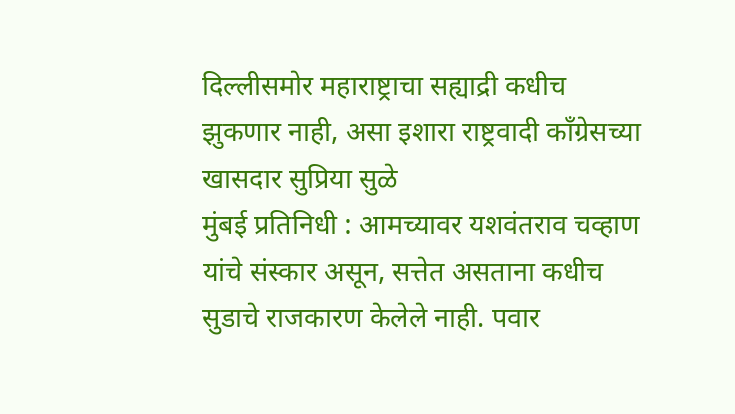दिल्लीसमोर महाराष्ट्राचा सह्याद्री कधीच झुकणार नाही, असा इशारा राष्ट्रवादी काँग्रेसच्या खासदार सुप्रिया सुळे
मुंबई प्रतिनिधी : आमच्यावर यशवंतराव चव्हाण यांचे संस्कार असून, सत्तेत असताना कधीच सुडाचे राजकारण केलेले नाही. पवार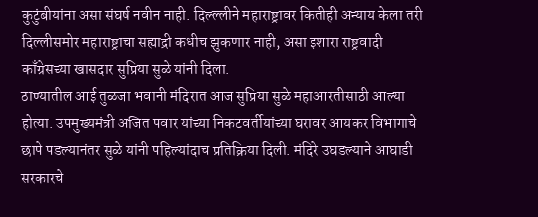कुटुंबीयांना असा संघर्ष नवीन नाही. दिल्ल्लीने महाराष्ट्रावर कितीही अन्याय केला तरी दिल्लीसमोर महाराष्ट्राचा सह्याद्री कधीच झुकणार नाही, असा इशारा राष्ट्रवादी काँग्रेसच्या खासदार सुप्रिया सुळे यांनी दिला.
ठाण्यातील आई तुळजा भवानी मंदिरात आज सुप्रिया सुळे महाआरतीसाठी आल्या होत्या. उपमुख्यमंत्री अजित पवार यांच्या निकटवर्तीयांच्या घरावर आयकर विभागाचे छापे पडल्यानंतर सुळे यांनी पहिल्यांदाच प्रतिक्रिया दिली. मंदिरे उघडल्याने आघाडी सरकारचे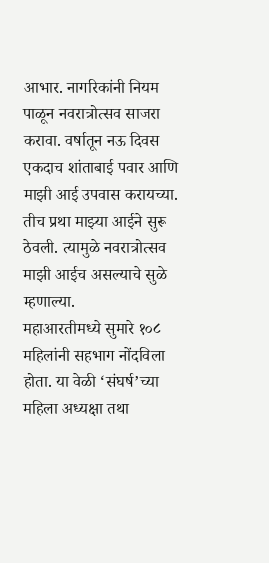आभार. नागरिकांनी नियम पाळून नवरात्रोत्सव साजरा करावा. वर्षातून नऊ दिवस एकदाच शांताबाई पवार आणि माझी आई उपवास करायच्या. तीच प्रथा माझ्या आईने सुरू ठेवली. त्यामुळे नवरात्रोत्सव माझी आईच असल्याचे सुळे म्हणाल्या.
महाआरतीमध्ये सुमारे १०८ महिलांनी सहभाग नोंदविला होता. या वेळी ‘संघर्ष’च्या महिला अध्यक्षा तथा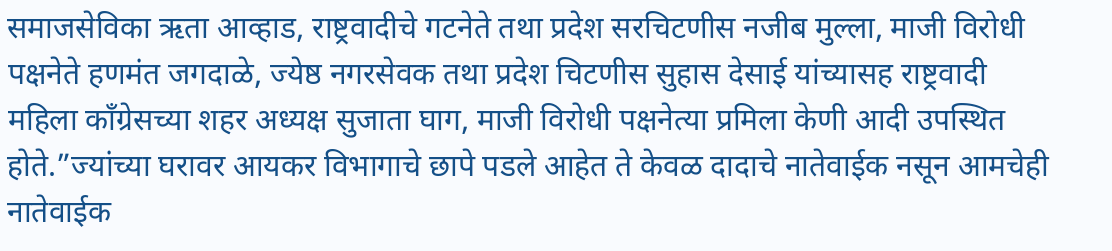समाजसेविका ऋता आव्हाड, राष्ट्रवादीचे गटनेते तथा प्रदेश सरचिटणीस नजीब मुल्ला, माजी विरोधी पक्षनेते हणमंत जगदाळे, ज्येष्ठ नगरसेवक तथा प्रदेश चिटणीस सुहास देसाई यांच्यासह राष्ट्रवादी महिला काँग्रेसच्या शहर अध्यक्ष सुजाता घाग, माजी विरोधी पक्षनेत्या प्रमिला केणी आदी उपस्थित होते.”ज्यांच्या घरावर आयकर विभागाचे छापे पडले आहेत ते केवळ दादाचे नातेवाईक नसून आमचेही नातेवाईक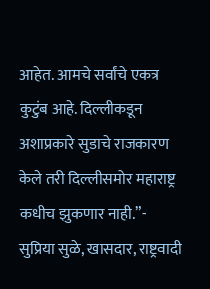आहेत. आमचे सर्वांचे एकत्र कुटुंब आहे. दिल्लीकडून अशाप्रकारे सुडाचे राजकारण केले तरी दिल्लीसमोर महाराष्ट्र कधीच झुकणार नाही.”- सुप्रिया सुळे, खासदार, राष्ट्रवादी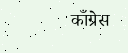काँग्रेस